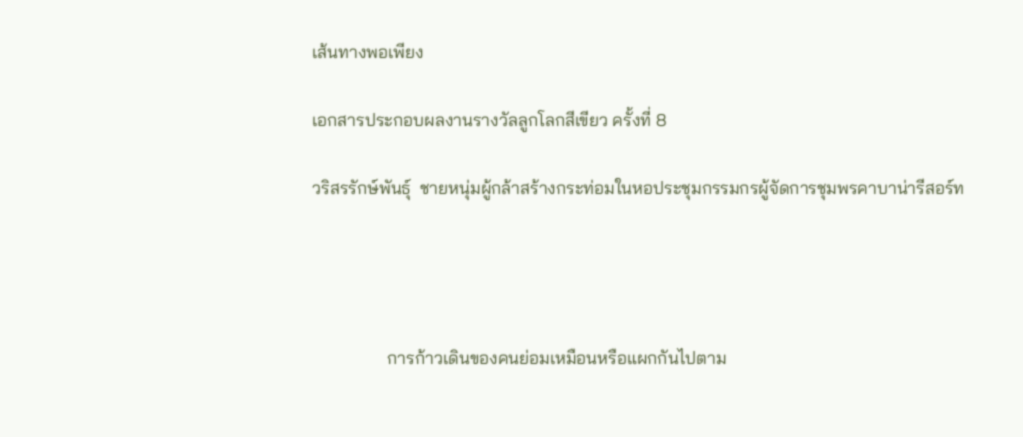เส้นทางพอเพียง

เอกสารประกอบผลงานรางวัลลูกโลกสีเขียว ครั้งที่ 8

วริสรรักษ์พันธุ์  ชายหนุ่มผู้กล้าสร้างกระท่อมในหอประชุมกรรมกรผู้จัดการชุมพรคาบาน่ารีสอร์ท




                 การก้าวเดินของคนย่อมเหมือนหรือแผกกันไปตาม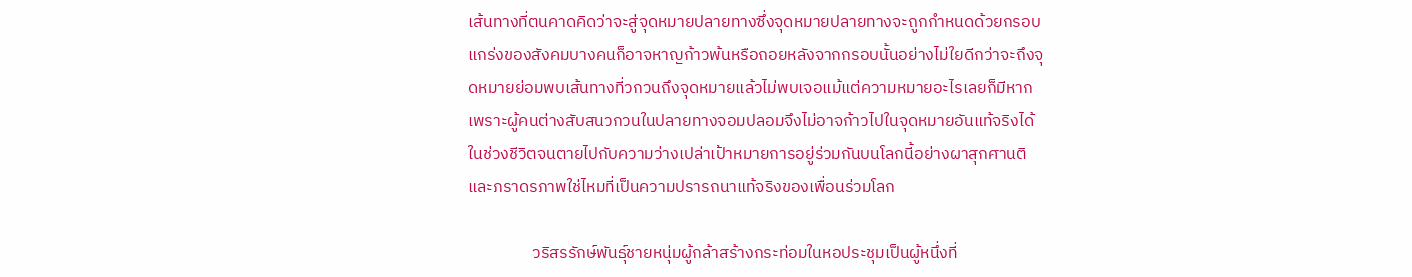เส้นทางที่ตนคาดคิดว่าจะสู่จุดหมายปลายทางซึ่งจุดหมายปลายทางจะถูกกำหนดด้วยกรอบแกร่งของสังคมบางคนก็อาจหาญก้าวพ้นหรือถอยหลังจากกรอบนั้นอย่างไม่ใยดีกว่าจะถึงจุดหมายย่อมพบเส้นทางที่วกวนถึงจุดหมายแล้วไม่พบเจอแม้แต่ความหมายอะไรเลยก็มีหากเพราะผู้คนต่างสับสนวกวนในปลายทางจอมปลอมจึงไม่อาจก้าวไปในจุดหมายอันแท้จริงได้ในช่วงชีวิตจนตายไปกับความว่างเปล่าเป้าหมายการอยู่ร่วมกันบนโลกนี้อย่างผาสุกศานติและภราดรภาพใช่ไหมที่เป็นความปรารถนาแท้จริงของเพื่อนร่วมโลก

                 วริสรรักษ์พันธุ์ชายหนุ่มผู้กล้าสร้างกระท่อมในหอประชุมเป็นผู้หนึ่งที่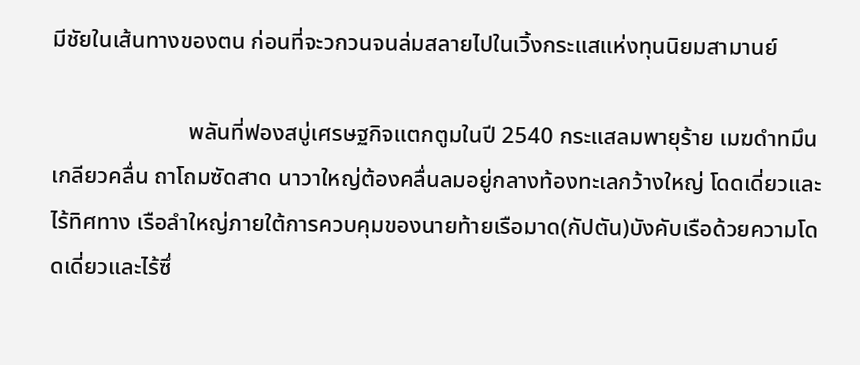มีชัยในเส้นทางของตน ก่อนที่จะวกวนจนล่มสลายไปในเวิ้งกระแสแห่งทุนนิยมสามานย์

                        พลันที่ฟองสบู่เศรษฐกิจแตกตูมในปี 2540 กระแสลมพายุร้าย เมฆดำทมึน เกลียวคลื่น ถาโถมซัดสาด นาวาใหญ่ต้องคลื่นลมอยู่กลางท้องทะเลกว้างใหญ่ โดดเดี่ยวและไร้ทิศทาง เรือลำใหญ่ภายใต้การควบคุมของนายท้ายเรือมาด(กัปตัน)บังคับเรือด้วยความโดดเดี่ยวและไร้ซึ่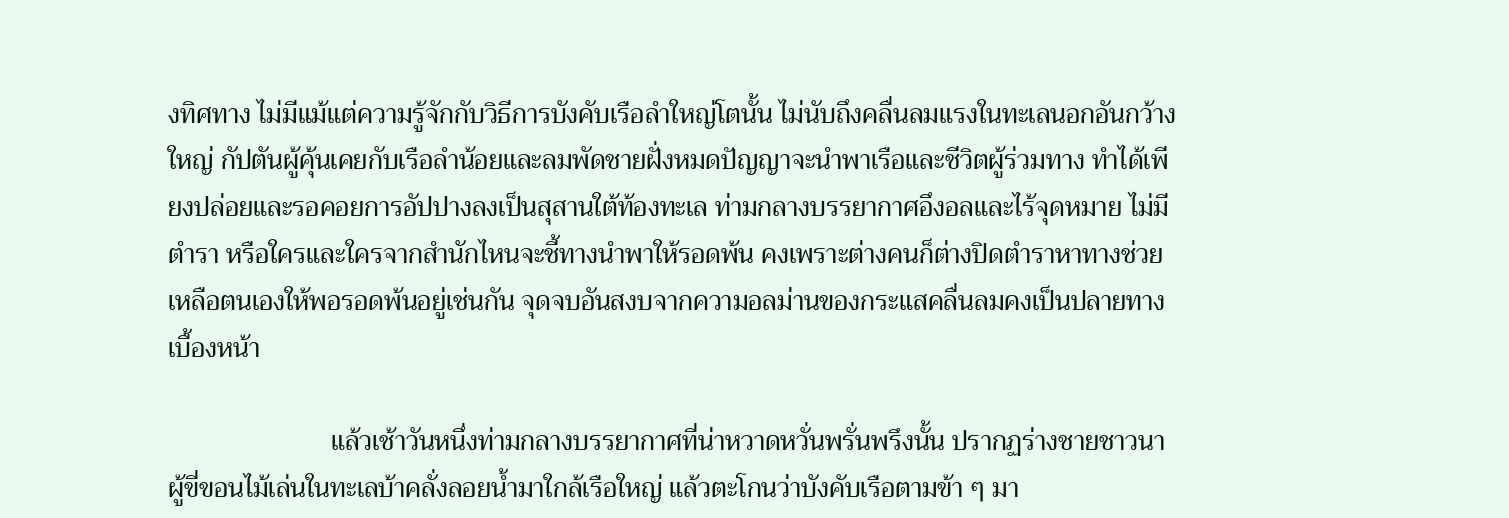งทิศทาง ไม่มีแม้แต่ความรู้จักกับวิธีการบังคับเรือลำใหญ่โตนั้น ไม่นับถึงคลื่นลมแรงในทะเลนอกอันกว้างใหญ่ กัปตันผู้คุ้นเคยกับเรือลำน้อยและลมพัดชายฝั่งหมดปัญญาจะนำพาเรือและชีวิตผู้ร่วมทาง ทำได้เพียงปล่อยและรอคอยการอัปปางลงเป็นสุสานใต้ท้องทะเล ท่ามกลางบรรยากาศอึงอลและไร้จุดหมาย ไม่มีตำรา หรือใครและใครจากสำนักไหนจะชี้ทางนำพาให้รอดพ้น คงเพราะต่างคนก็ต่างปิดตำราหาทางช่วยเหลือตนเองให้พอรอดพ้นอยู่เช่นกัน จุดจบอันสงบจากความอลม่านของกระแสคลื่นลมคงเป็นปลายทางเบื้องหน้า

                        แล้วเช้าวันหนึ่งท่ามกลางบรรยากาศที่น่าหวาดหวั่นพรั่นพรึงนั้น ปรากฏร่างชายชาวนาผู้ขี่ขอนไม้เล่นในทะเลบ้าคลั่งลอยน้ำมาใกล้เรือใหญ่ แล้วตะโกนว่าบังคับเรือตามข้า ๆ มา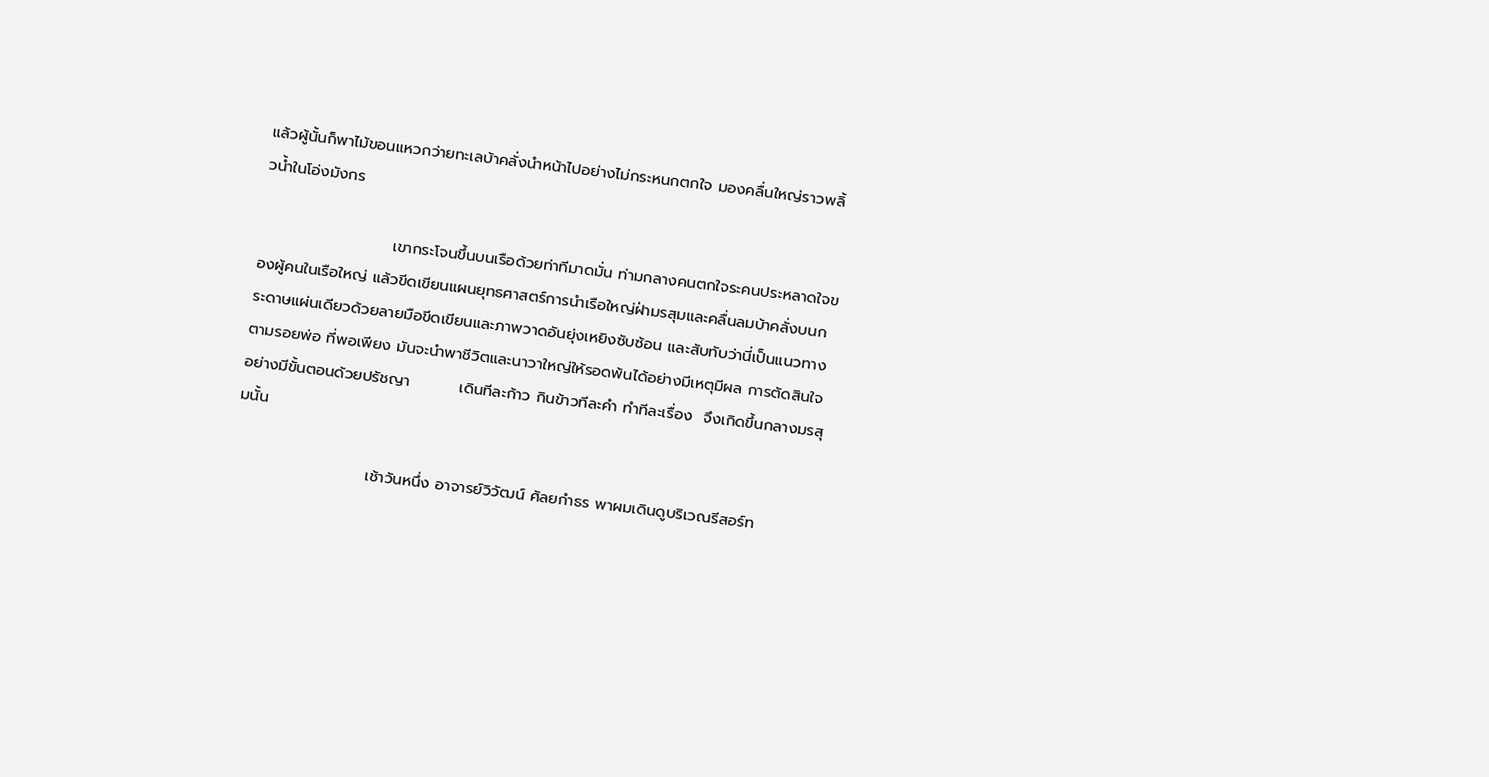แล้วผู้นั้นก็พาไม้ขอนแหวกว่ายทะเลบ้าคลั่งนำหน้าไปอย่างไม่กระหนกตกใจ มองคลื่นใหญ่ราวพลิ้วน้ำในโอ่งมังกร

                        เขากระโจนขึ้นบนเรือด้วยท่าทีมาดมั่น ท่ามกลางคนตกใจระคนประหลาดใจของผู้คนในเรือใหญ่ แล้วขีดเขียนแผนยุทธศาสตร์การนำเรือใหญ่ฝ่ามรสุมและคลื่นลมบ้าคลั่งบนกระดาษแผ่นเดียวด้วยลายมือขีดเขียนและภาพวาดอันยุ่งเหยิงซับซ้อน และสับทับว่านี่เป็นแนวทางตามรอยพ่อ ที่พอเพียง มันจะนำพาชีวิตและนาวาใหญ่ให้รอดพ้นได้อย่างมีเหตุมีผล การตัดสินใจอย่างมีขั้นตอนด้วยปรัชญา         เดินทีละก้าว กินข้าวทีละคำ ทำทีละเรื่อง  จึงเกิดขึ้นกลางมรสุมนั้น

                        เช้าวันหนึ่ง อาจารย์วิวัฒน์ ศัลยกำธร พาผมเดินดูบริเวณรีสอร์ท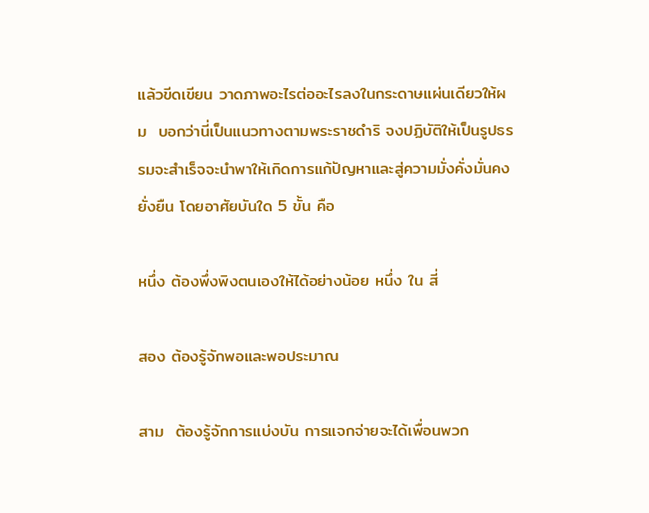แล้วขีดเขียน วาดภาพอะไรต่ออะไรลงในกระดาษแผ่นเดียวให้ผม  บอกว่านี่เป็นแนวทางตามพระราชดำริ จงปฏิบัติให้เป็นรูปธรรมจะสำเร็จจะนำพาให้เกิดการแก้ปัญหาและสู่ความมั่งคั่งมั่นคงยั่งยืน โดยอาศัยบันใด 5 ขั้น คือ

หนึ่ง ต้องพึ่งพิงตนเองให้ได้อย่างน้อย หนึ่ง ใน สี่

สอง ต้องรู้จักพอและพอประมาณ

สาม  ต้องรู้จักการแบ่งบัน การแจกจ่ายจะได้เพื่อนพวก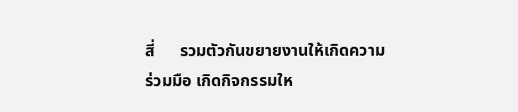สี่      รวมตัวกันขยายงานให้เกิดความร่วมมือ เกิดกิจกรรมให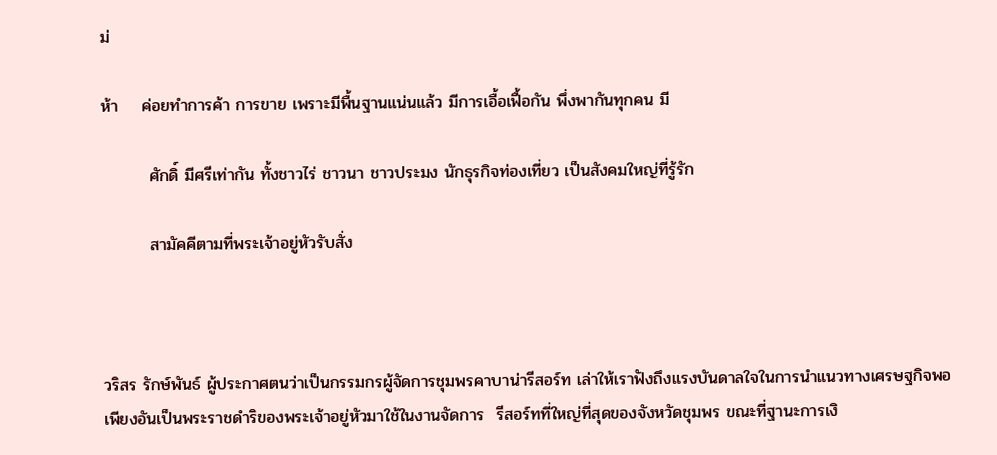ม่

ห้า    ค่อยทำการค้า การขาย เพราะมีพื้นฐานแน่นแล้ว มีการเอื้อเฟื้อกัน พึ่งพากันทุกคน มี

        ศักดิ์ มีศรีเท่ากัน ทั้งชาวไร่ ชาวนา ชาวประมง นักธุรกิจท่องเที่ยว เป็นสังคมใหญ่ที่รู้รัก

        สามัคคีตามที่พระเจ้าอยู่หัวรับสั่ง



วริสร รักษ์พันธ์ ผู้ประกาศตนว่าเป็นกรรมกรผู้จัดการชุมพรคาบาน่ารีสอร์ท เล่าให้เราฟังถึงแรงบันดาลใจในการนำแนวทางเศรษฐกิจพอเพียงอันเป็นพระราชดำริของพระเจ้าอยู่หัวมาใช้ในงานจัดการ  รีสอร์ทที่ใหญ่ที่สุดของจังหวัดชุมพร ขณะที่ฐานะการเงิ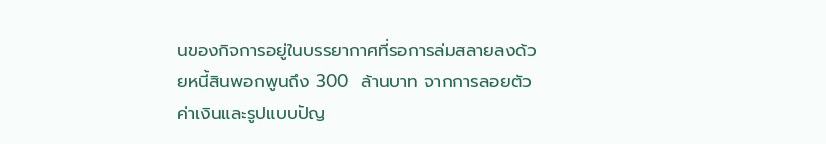นของกิจการอยู่ในบรรยากาศที่รอการล่มสลายลงด้วยหนี้สินพอกพูนถึง 300  ล้านบาท จากการลอยตัวค่าเงินและรูปแบบปัญ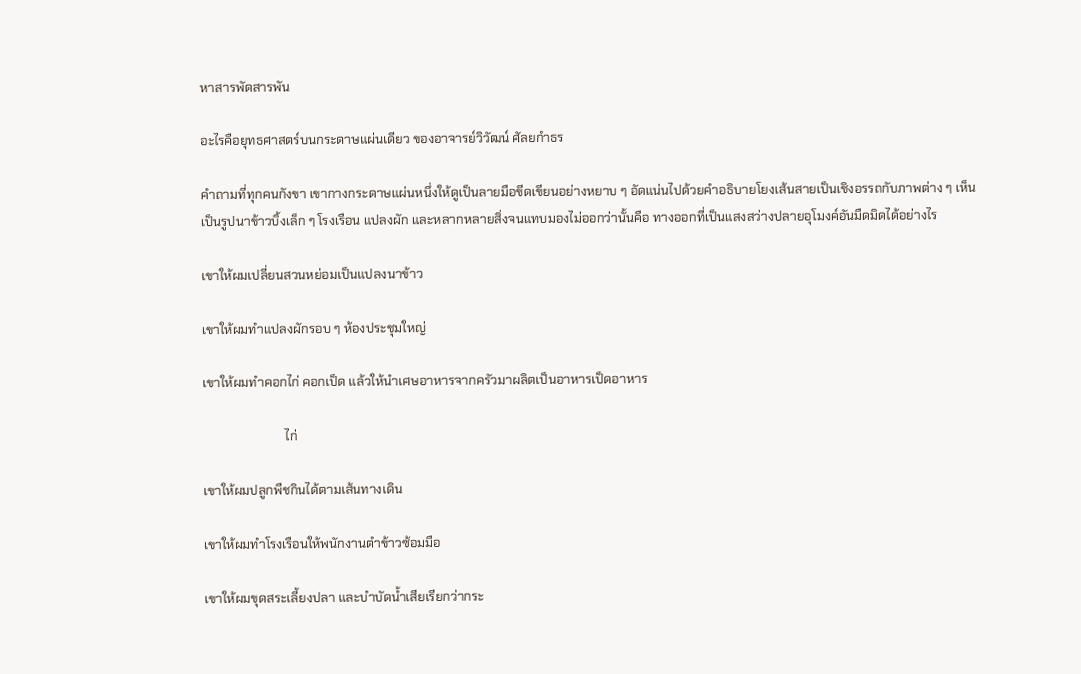หาสารพัดสารพัน

อะไรคือยุทธศาสตร์บนกระดาษแผ่นเดียว ของอาจารย์วิวัฒน์ ศัลยกำธร

คำถามที่ทุกคนกังขา เขากางกระดาษแผ่นหนึ่งให้ดูเป็นลายมือขีดเขียนอย่างหยาบ ๆ อัดแน่นไปด้วยคำอธิบายโยงเส้นสายเป็นเชิงอรรถกับภาพต่าง ๆ เห็นเป็นรูปนาข้าวบิ้งเล็ก ๆ โรงเรือน แปลงผัก และหลากหลายสิ่งจนแทบมองไม่ออกว่านั้นคือ ทางออกที่เป็นแสงสว่างปลายอุโมงค์อันมืดมิดได้อย่างไร

เขาให้ผมเปลี่ยนสวนหย่อมเป็นแปลงนาข้าว

เขาให้ผมทำแปลงผักรอบ ๆ ห้องประชุมใหญ่

เขาให้ผมทำคอกไก่ คอกเป็ด แล้วให้นำเศษอาหารจากครัวมาผลิตเป็นอาหารเป็ดอาหาร

                          ไก่

เขาให้ผมปลูกพืชกินได้ตามเส้นทางเดิน

เขาให้ผมทำโรงเรือนให้พนักงานตำข้าวซ้อมมือ

เขาให้ผมขุดสระเลี้ยงปลา และบำบัดน้ำเสียเรียกว่ากระ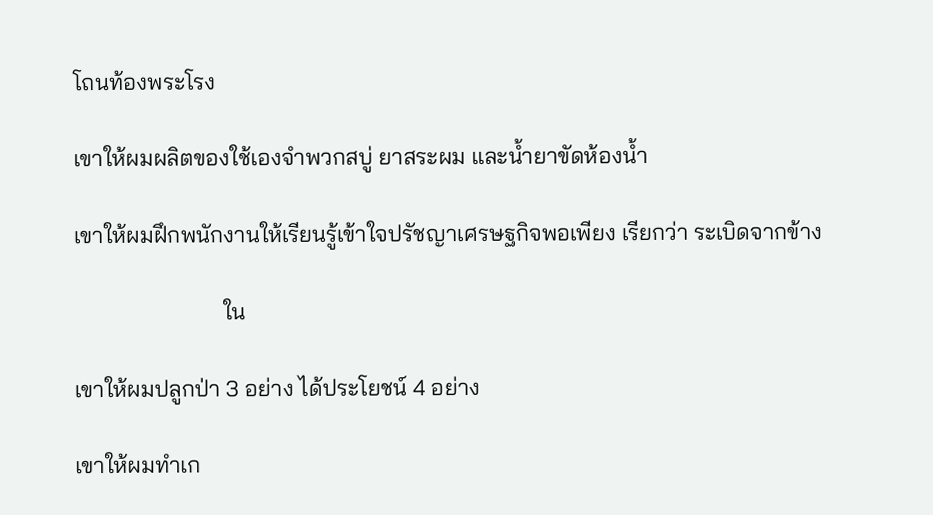โถนท้องพระโรง

เขาให้ผมผลิตของใช้เองจำพวกสบู่ ยาสระผม และน้ำยาขัดห้องน้ำ

เขาให้ผมฝึกพนักงานให้เรียนรู้เข้าใจปรัชญาเศรษฐกิจพอเพียง เรียกว่า ระเบิดจากข้าง

                          ใน

เขาให้ผมปลูกป่า 3 อย่าง ได้ประโยชน์ 4 อย่าง

เขาให้ผมทำเก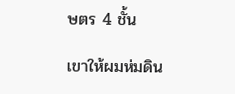ษตร 4 ชั้น

เขาให้ผมห่มดิน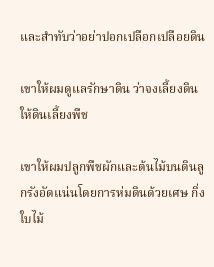และสำทับว่าอย่าปอกเปลือกเปลือยดิน

เขาให้ผมดูแลรักษาดิน ว่าจงเลี้ยงดินให้ดินเลี้ยงพืช

เขาให้ผมปลูกพืชผักและต้นไม้บนดินลูกรังอัดแน่นโดยการห่มดินด้วยเศษ กิ่ง ใบไม้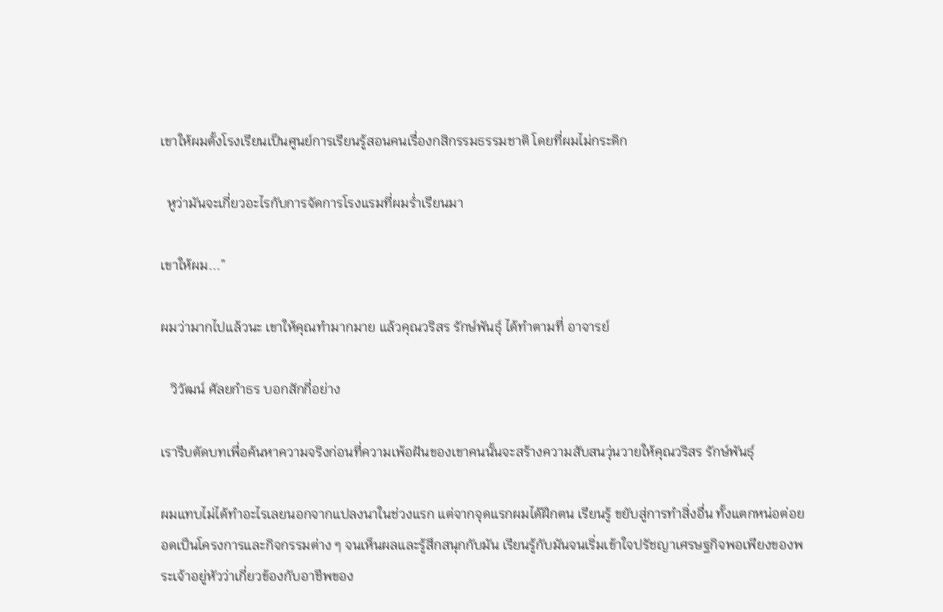เขาให้ผมตั้งโรงเรียนเป็นศูนย์การเรียนรู้สอนคนเรื่องกสิกรรมธรรมชาติ โดยที่ผมไม่กระดิก

  หูว่ามันจะเกี่ยวอะไรกับการจัดการโรงแรมที่ผมร่ำเรียนมา

เขาให้ผม...”

ผมว่ามากไปแล้วนะ เขาให้คุณทำมากมาย แล้วคุณวริสร รักษ์พันธุ์ ได้ทำตามที่ อาจารย์

   วิวัฒน์ ศัลยกำธร บอกสักกี่อย่าง

เรารีบตัดบทเพื่อค้นหาความจริงก่อนที่ความเพ้อฝันของเขาคนนั้นจะสร้างความสับสนวุ่นวายให้คุณวริสร รักษ์พันธุ์

ผมแทบไม่ได้ทำอะไรเลยนอกจากแปลงนาในช่วงแรก แต่จากจุดแรกผมได้ฝึกตน เรียนรู้ ขยับสู่การทำสิ่งอื่น ทั้งแตกหน่อต่อยอดเป็นโครงการและกิจกรรมต่าง ๆ จนเห็นผลและรู้สึกสนุกกับมัน เรียนรู้กับมันจนเริ่มเข้าใจปรัชญาเศรษฐกิจพอเพียงของพระเจ้าอยู่หัวว่าเกี่ยวข้องกับอาชีพของ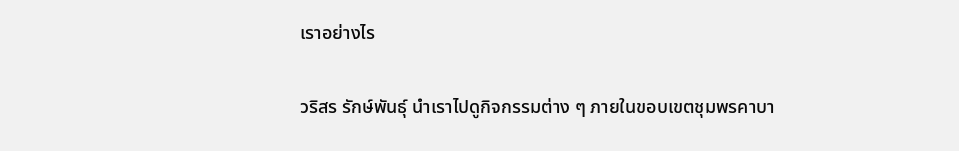เราอย่างไร

วริสร รักษ์พันธุ์ นำเราไปดูกิจกรรมต่าง ๆ ภายในขอบเขตชุมพรคาบา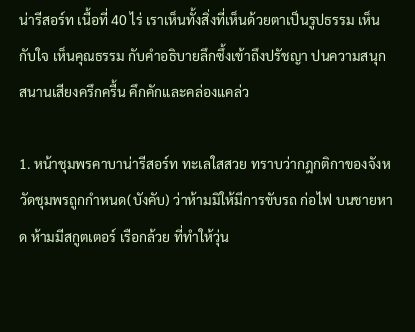น่ารีสอร์ท เนื้อที่ 40 ไร่ เราเห็นทั้งสิ่งที่เห็นด้วยตาเป็นรูปธรรม เห็นกับใจ เห็นคุณธรรม กับคำอธิบายลึกซึ้งเข้าถึงปรัชญา ปนความสนุกสนานเสียงครึกครื้น คึกคักและคล่องแคล่ว

1. หน้าชุมพรคาบาน่ารีสอร์ท ทะเลใสสวย ทราบว่ากฎกติกาของจังหวัดชุมพรถูกกำหนด(บังคับ) ว่าห้ามมิให้มีการขับรถ ก่อไฟ บนชายหาด ห้ามมีสกูตเตอร์ เรือกล้วย ที่ทำให้วุ่น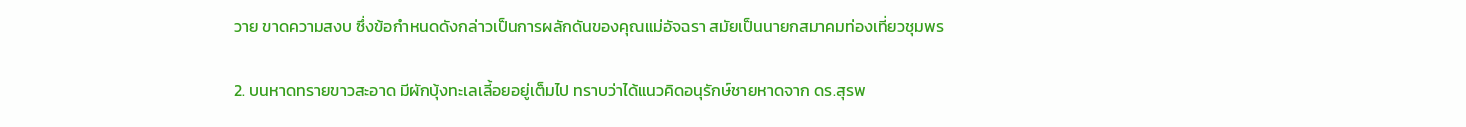วาย ขาดความสงบ ซึ่งข้อกำหนดดังกล่าวเป็นการผลักดันของคุณแม่อัจฉรา สมัยเป็นนายกสมาคมท่องเที่ยวชุมพร

2. บนหาดทรายขาวสะอาด มีผักบุ้งทะเลเลี้อยอยู่เต็มไป ทราบว่าได้แนวคิดอนุรักษ์ชายหาดจาก ดร.สุรพ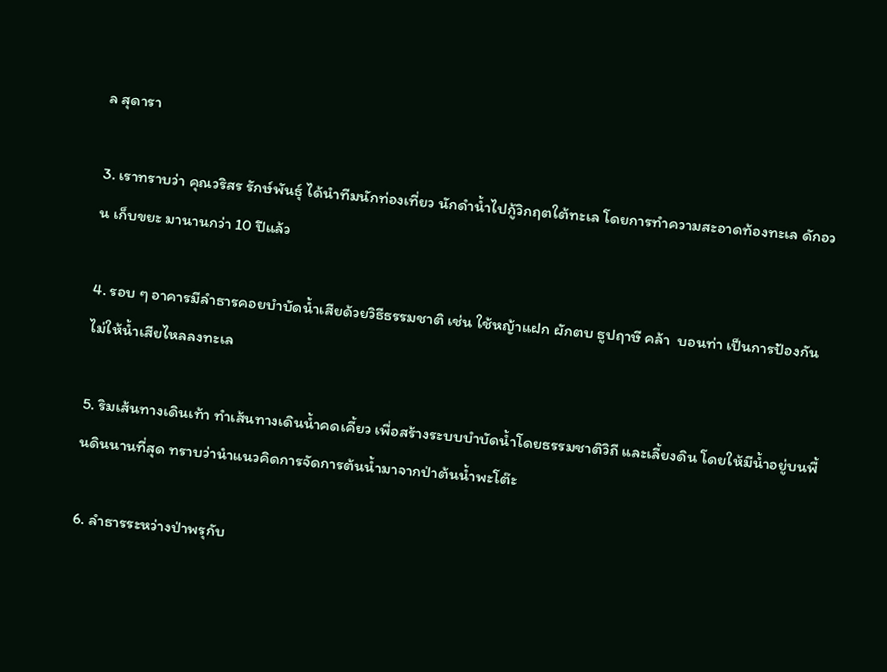ล สุดารา

3. เราทราบว่า คุณวริสร รักษ์พันธุ์ ได้นำทีมนักท่องเที่ยว นักดำน้ำไปกู้วิกฤตใต้ทะเล โดยการทำความสะอาดท้องทะเล ดักอวน เก็บขยะ มานานกว่า 10 ปีแล้ว

4. รอบ ๆ อาคารมีลำธารคอยบำบัดน้ำเสียด้วยวิธีธรรมชาติ เช่น ใช้หญ้าแฝก ผักตบ ธูปฤาษี คล้า  บอนท่า เป็นการป้องกันไม่ให้น้ำเสียไหลลงทะเล

5. ริมเส้นทางเดินเท้า ทำเส้นทางเดินน้ำคดเคี้ยว เพื่อสร้างระบบบำบัดน้ำโดยธรรมชาติวิถี และเลี้ยงดิน โดยให้มีน้ำอยู่บนพื้นดินนานที่สุด ทราบว่านำแนวคิดการจัดการต้นน้ำมาจากป่าต้นน้ำพะโต๊ะ

6. ลำธารระหว่างป่าพรุกับ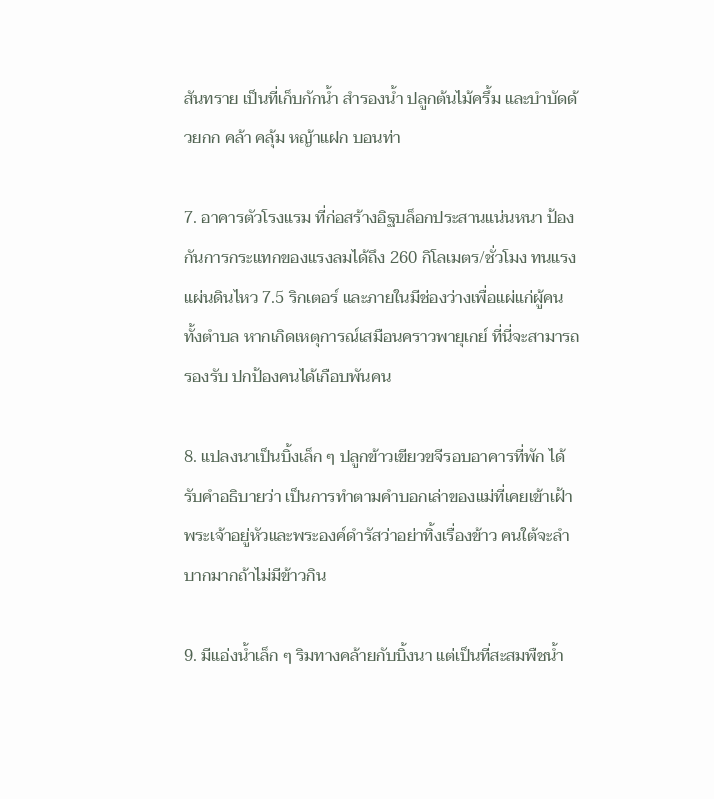สันทราย เป็นที่เก็บกักน้ำ สำรองน้ำ ปลูกต้นไม้ครึ้ม และบำบัดด้วยกก คล้า คลุ้ม หญ้าแฝก บอนท่า

7. อาคารตัวโรงแรม ที่ก่อสร้างอิฐบล็อกประสานแน่นหนา ป้องกันการกระแทกของแรงลมได้ถึง 260 กิโลเมตร/ชั่วโมง ทนแรงแผ่นดินไหว 7.5 ริกเตอร์ และภายในมีช่องว่างเพื่อแผ่แก่ผู้คนทั้งตำบล หากเกิดเหตุการณ์เสมือนคราวพายุเกย์ ที่นี่จะสามารถรองรับ ปกป้องคนได้เกือบพันคน

8. แปลงนาเป็นบิ้งเล็ก ๆ ปลูกข้าวเขียวขจีรอบอาคารที่พัก ได้รับคำอธิบายว่า เป็นการทำตามคำบอกเล่าของแม่ที่เคยเข้าเฝ้าพระเจ้าอยู่หัวและพระองค์ดำรัสว่าอย่าทิ้งเรื่องข้าว คนใต้จะลำบากมากถ้าไม่มีข้าวกิน

9. มีแอ่งน้ำเล็ก ๆ ริมทางคล้ายกับบิ้งนา แต่เป็นที่สะสมพืชน้ำ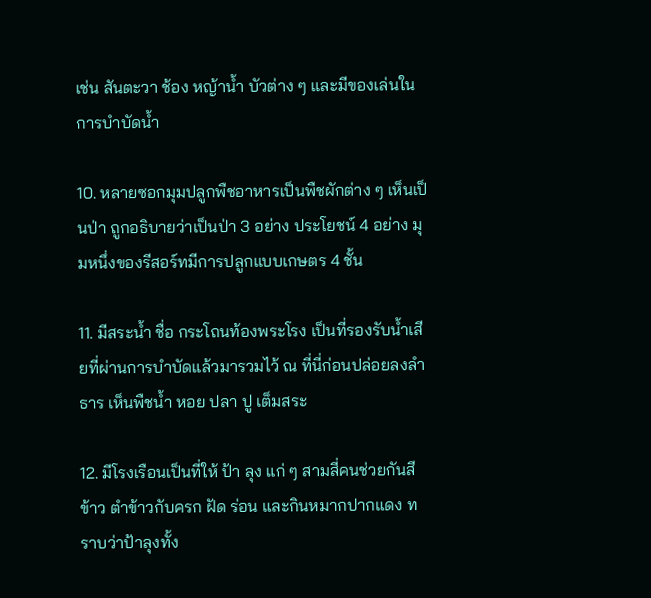เช่น สันตะวา ช้อง หญ้าน้ำ บัวต่าง ๆ และมีของเล่นในการบำบัดน้ำ

10. หลายซอกมุมปลูกพืชอาหารเป็นพืชผักต่าง ๆ เห็นเป็นป่า ถูกอธิบายว่าเป็นป่า 3 อย่าง ประโยชน์ 4 อย่าง มุมหนึ่งของรีสอร์ทมีการปลูกแบบเกษตร 4 ชั้น

11. มีสระน้ำ ชื่อ กระโถนท้องพระโรง เป็นที่รองรับน้ำเสียที่ผ่านการบำบัดแล้วมารวมไว้ ณ ที่นี่ก่อนปล่อยลงลำธาร เห็นพืชน้ำ หอย ปลา ปู เต็มสระ

12. มีโรงเรือนเป็นที่ให้ ป้า ลุง แก่ ๆ สามสี่คนช่วยกันสีข้าว ตำข้าวกับครก ฝัด ร่อน และกินหมากปากแดง ทราบว่าป้าลุงทั้ง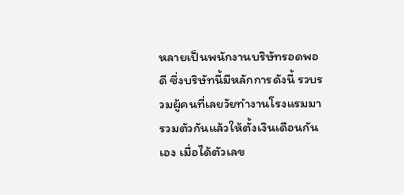หลายเป็นพนักงานบริษัทรอดพอดี ซึ่งบริษัทนี้มีหลักการดังนี้ รวบรวมผู้คนที่เลยวัยทำงานโรงแรมมารวมตัวกันแล้วให้ตั้งเงินเดือนกันเอง เมื่อได้ตัวเลข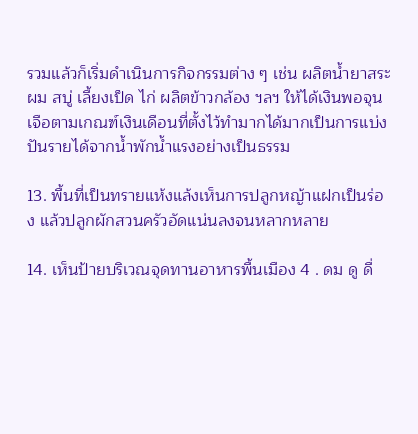รวมแล้วก็เริ่มดำเนินการกิจกรรมต่าง ๆ เช่น ผลิตน้ำยาสระผม สบู่ เลี้ยงเป็ด ไก่ ผลิตข้าวกล้อง ฯลฯ ให้ได้เงินพอจุนเจือตามเกณฑ์เงินเดือนที่ตั้งไว้ทำมากได้มากเป็นการแบ่งปันรายได้จากน้ำพักน้ำแรงอย่างเป็นธรรม

13. พื้นที่เป็นทรายแห้งแล้งเห็นการปลูกหญ้าแฝกเป็นร่อง แล้วปลูกผักสวนครัวอัดแน่นลงจนหลากหลาย

14. เห็นป้ายบริเวณจุดทานอาหารพื้นเมือง 4 . ดม ดู ดื่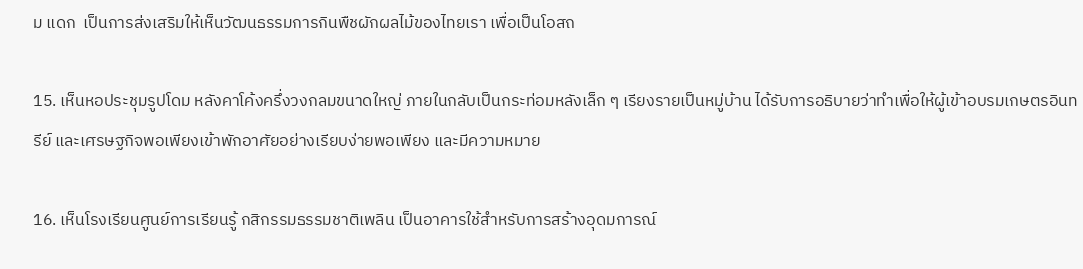ม แดก  เป็นการส่งเสริมให้เห็นวัฒนธรรมการกินพืชผักผลไม้ของไทยเรา เพื่อเป็นโอสถ

15. เห็นหอประชุมรูปโดม หลังคาโค้งครึ่งวงกลมขนาดใหญ่ ภายในกลับเป็นกระท่อมหลังเล็ก ๆ เรียงรายเป็นหมู่บ้าน ได้รับการอธิบายว่าทำเพื่อให้ผู้เข้าอบรมเกษตรอินทรีย์ และเศรษฐกิจพอเพียงเข้าพักอาศัยอย่างเรียบง่ายพอเพียง และมีความหมาย

16. เห็นโรงเรียนศูนย์การเรียนรู้ กสิกรรมธรรมชาติเพลิน เป็นอาคารใช้สำหรับการสร้างอุดมการณ์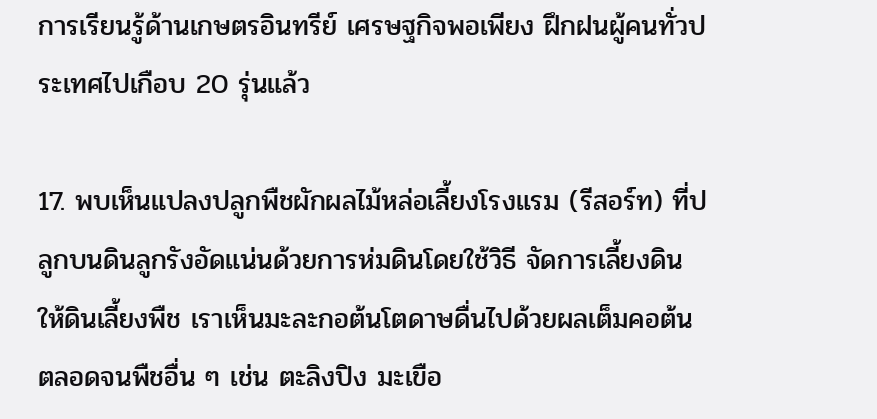การเรียนรู้ด้านเกษตรอินทรีย์ เศรษฐกิจพอเพียง ฝึกฝนผู้คนทั่วประเทศไปเกือบ 20 รุ่นแล้ว

17. พบเห็นแปลงปลูกพืชผักผลไม้หล่อเลี้ยงโรงแรม (รีสอร์ท) ที่ปลูกบนดินลูกรังอัดแน่นด้วยการห่มดินโดยใช้วิธี จัดการเลี้ยงดิน ให้ดินเลี้ยงพืช เราเห็นมะละกอต้นโตดาษดื่นไปด้วยผลเต็มคอต้น ตลอดจนพืชอื่น ๆ เช่น ตะลิงปิง มะเขือ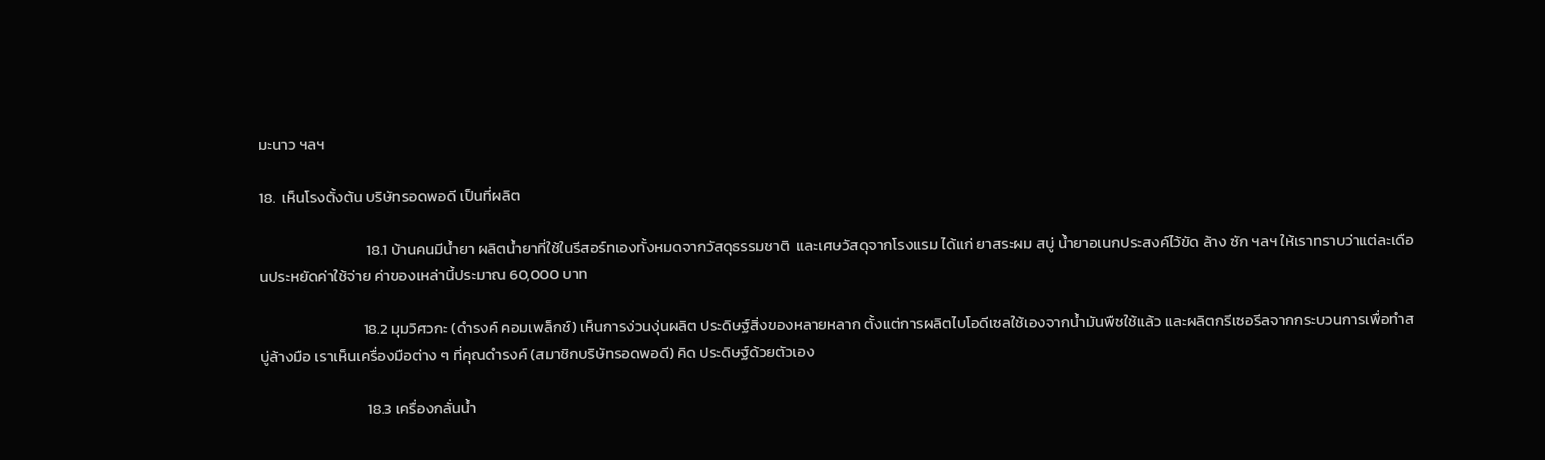มะนาว ฯลฯ

18.  เห็นโรงตั้งต้น บริษัทรอดพอดี เป็นที่ผลิต

                               18.1 บ้านคนมีน้ำยา ผลิตน้ำยาที่ใช้ในรีสอร์ทเองทั้งหมดจากวัสดุธรรมชาติ  และเศษวัสดุจากโรงแรม ได้แก่ ยาสระผม สบู่ น้ำยาอเนกประสงค์ไว้ขัด ล้าง ซัก ฯลฯ ให้เราทราบว่าแต่ละเดือนประหยัดค่าใช้จ่าย ค่าของเหล่านี้ประมาณ 60,000 บาท

                              18.2 มุมวิศวกะ (ดำรงค์ คอมเพล็กช์) เห็นการง่วนงุ่นผลิต ประดิษฐ์สิ่งของหลายหลาก ตั้งแต่การผลิตไบโอดีเซลใช้เองจากน้ำมันพืชใช้แล้ว และผลิตกรีเซอรีลจากกระบวนการเพื่อทำสบู่ล้างมือ เราเห็นเครื่องมือต่าง ๆ ที่คุณดำรงค์ (สมาชิกบริษัทรอดพอดี) คิด ประดิษฐ์ด้วยตัวเอง

                               18.3 เครื่องกลั่นน้ำ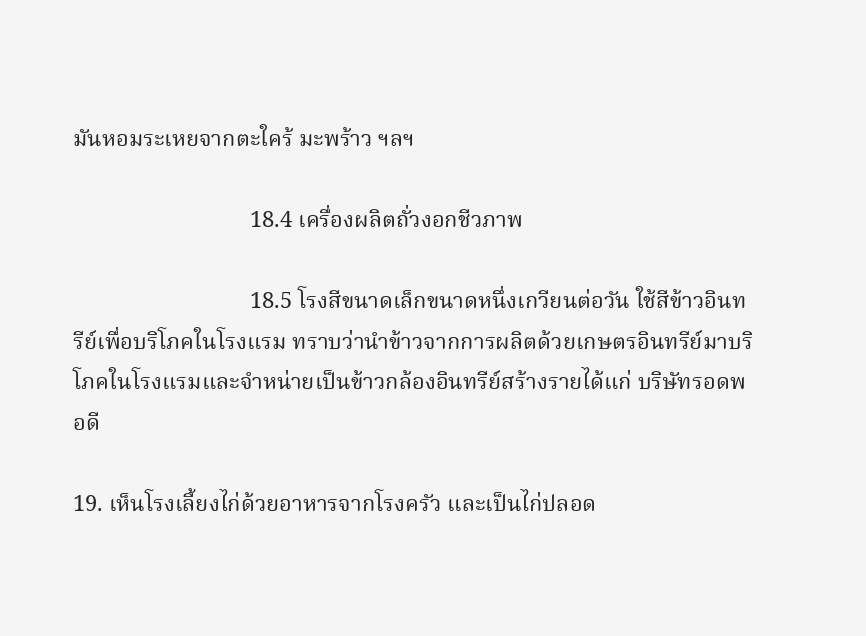มันหอมระเหยจากตะใคร้ มะพร้าว ฯลฯ

                               18.4 เครื่องผลิตถั่วงอกชีวภาพ

                               18.5 โรงสีขนาดเล็กขนาดหนึ่งเกวียนต่อวัน ใช้สีข้าวอินทรีย์เพื่อบริโภคในโรงแรม ทราบว่านำข้าวจากการผลิตด้วยเกษตรอินทรีย์มาบริโภคในโรงแรมและจำหน่ายเป็นข้าวกล้องอินทรีย์สร้างรายได้แก่ บริษัทรอดพอดี

19. เห็นโรงเลี้ยงไก่ด้วยอาหารจากโรงครัว และเป็นไก่ปลอด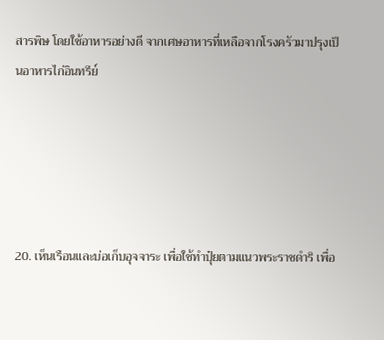สารพิษ โดยใช้อาหารอย่างดี จากเศษอาหารที่เหลือจากโรงครัวมาปรุงเป็นอาหารไก่อินทรีย์





20. เห็นเรือนและบ่อเก็บอุจจาระ เพื่อใช้ทำปุ๋ยตามแนวพระราชดำริ เพื่อ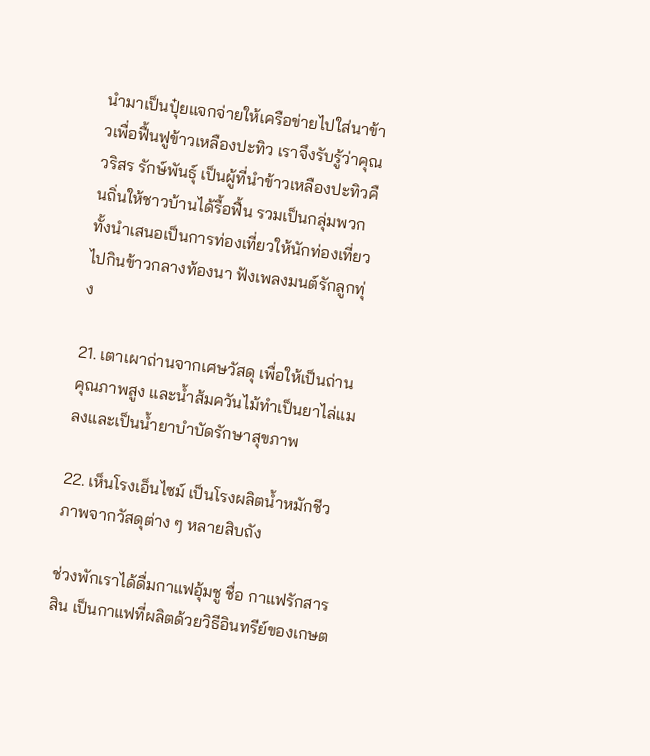นำมาเป็นปุ๋ยแจกจ่ายให้เครือข่ายไปใส่นาข้าวเพื่อฟื้นฟูข้าวเหลืองปะทิว เราจึงรับรู้ว่าคุณวริสร รักษ์พันธุ์ เป็นผู้ที่นำข้าวเหลืองปะทิวคืนถิ่นให้ชาวบ้านได้รื้อฟื้น รวมเป็นกลุ่มพวก ทั้งนำเสนอเป็นการท่องเที่ยวให้นักท่องเที่ยวไปกินข้าวกลางท้องนา ฟังเพลงมนต์รักลูกทุ่ง

21. เตาเผาถ่านจากเศษวัสดุ เพื่อให้เป็นถ่านคุณภาพสูง และน้ำส้มควันไม้ทำเป็นยาไล่แมลงและเป็นน้ำยาบำบัดรักษาสุขภาพ

22. เห็นโรงเอ็นไซม์ เป็นโรงผลิตน้ำหมักชีวภาพจากวัสดุต่าง ๆ หลายสิบถัง

ช่วงพักเราได้ดื่มกาแฟอุ้มชู ชื่อ กาแฟรักสารสิน เป็นกาแฟที่ผลิตด้วยวิธีอินทรีย์ของเกษต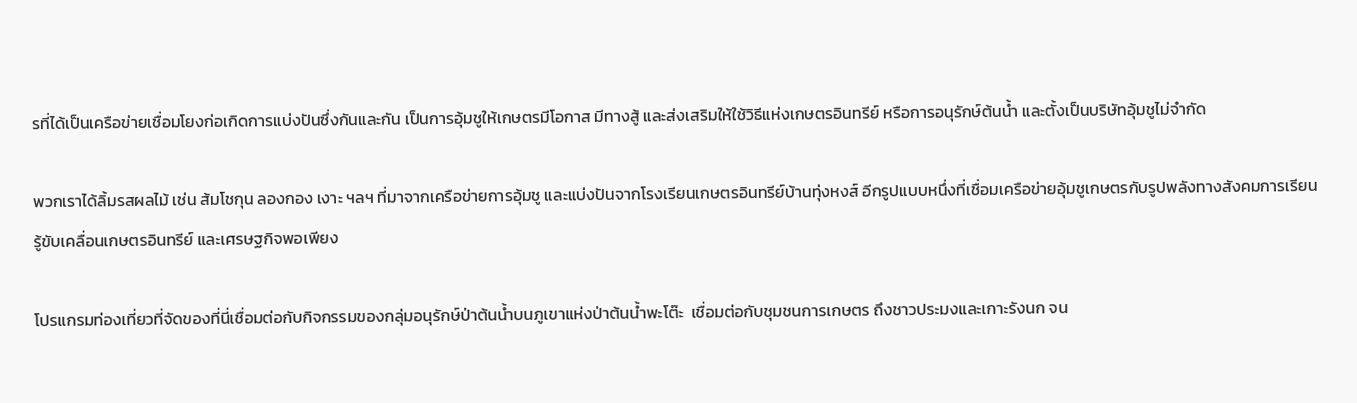รที่ได้เป็นเครือข่ายเชื่อมโยงก่อเกิดการแบ่งปันซึ่งกันและกัน เป็นการอุ้มชูให้เกษตรมีโอกาส มีทางสู้ และส่งเสริมให้ใช้วิธีแห่งเกษตรอินทรีย์ หรือการอนุรักษ์ต้นน้ำ และตั้งเป็นบริษัทอุ้มชูไม่จำกัด

พวกเราได้ลิ้มรสผลไม้ เช่น ส้มโชกุน ลองกอง เงาะ ฯลฯ ที่มาจากเครือข่ายการอุ้มชู และแบ่งปันจากโรงเรียนเกษตรอินทรีย์บ้านทุ่งหงส์ อีกรูปแบบหนึ่งที่เชื่อมเครือข่ายอุ้มชูเกษตรกับรูปพลังทางสังคมการเรียนรู้ขับเคลื่อนเกษตรอินทรีย์ และเศรษฐกิจพอเพียง

โปรแกรมท่องเที่ยวที่จัดของที่นี่เชื่อมต่อกับกิจกรรมของกลุ่มอนุรักษ์ป่าต้นน้ำบนภูเขาแห่งป่าต้นน้ำพะโต๊ะ  เชื่อมต่อกับชุมชนการเกษตร ถึงชาวประมงและเกาะรังนก จน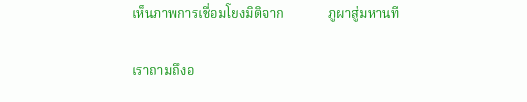เห็นภาพการเชื่อมโยงมิติจาก             ภูผาสู่มหานที

เราถามถึงอ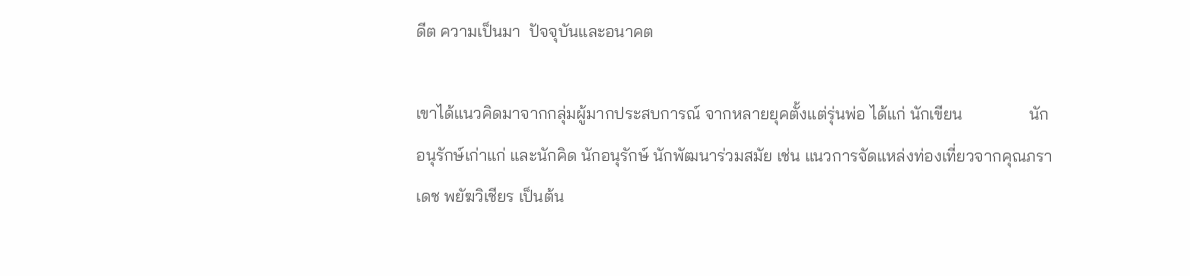ดีต ความเป็นมา  ปัจจุบันและอนาคต

เขาได้แนวคิดมาจากกลุ่มผู้มากประสบการณ์ จากหลายยุคตั้งแต่รุ่นพ่อ ได้แก่ นักเขียน                นักอนุรักษ์เก่าแก่ และนักคิด นักอนุรักษ์ นักพัฒนาร่วมสมัย เช่น แนวการจัดแหล่งท่องเที่ยวจากคุณภราเดช พยัฆวิเชียร เป็นต้น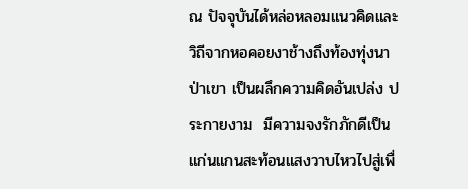ณ ปัจจุบันได้หล่อหลอมแนวคิดและวิถีจากหอคอยงาช้างถึงท้องทุ่งนา ป่าเขา เป็นผลึกความคิดอันเปล่ง ประกายงาม  มีความจงรักภักดีเป็นแก่นแกนสะท้อนแสงวาบไหวไปสู่เพื่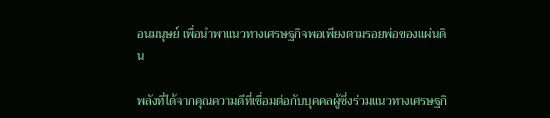อนมนุษย์ เพื่อนำพาแนวทางเศรษฐกิจพอเพียงตามรอยพ่อของแผ่นดิน

พลังที่ได้จากคุณความดีที่เชื่อมต่อกับบุคคลผู้ซึ่งร่วมแนวทางเศรษฐกิ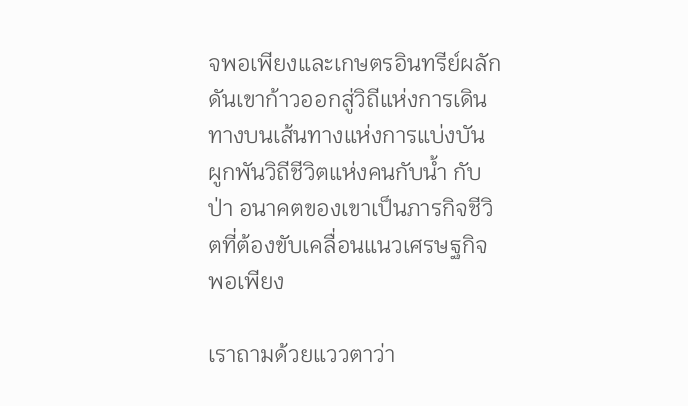จพอเพียงและเกษตรอินทรีย์ผลักดันเขาก้าวออกสู่วิถีแห่งการเดินทางบนเส้นทางแห่งการแบ่งบัน ผูกพันวิถีชีวิตแห่งคนกับน้ำ กับป่า อนาคตของเขาเป็นภารกิจชีวิตที่ต้องขับเคลื่อนแนวเศรษฐกิจพอเพียง

เราถามด้วยแววตาว่า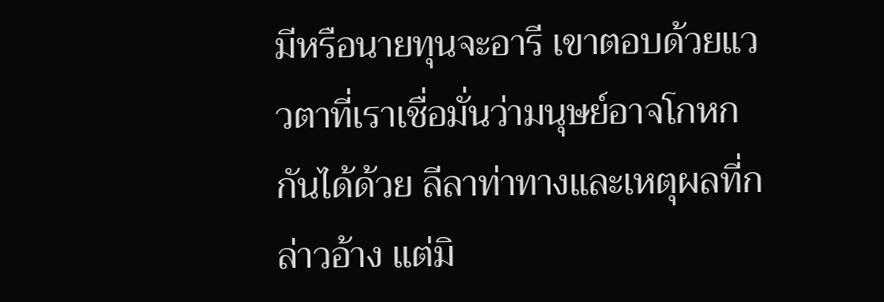มีหรือนายทุนจะอารี เขาตอบด้วยแววตาที่เราเชื่อมั่นว่ามนุษย์อาจโกหกกันได้ด้วย ลีลาท่าทางและเหตุผลที่กล่าวอ้าง แต่มิ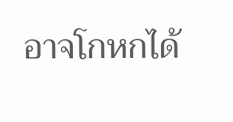อาจโกหกได้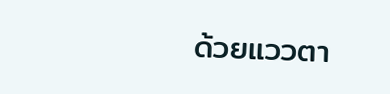ด้วยแววตา